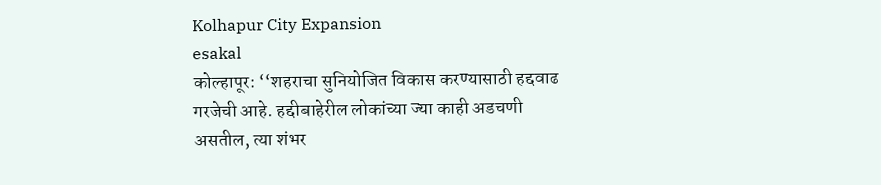Kolhapur City Expansion
esakal
कोल्हापूर: ‘‘शहराचा सुनियोजित विकास करण्यासाठी हद्दवाढ गरजेची आहे. हद्दीबाहेरील लोकांच्या ज्या काही अडचणी असतील, त्या शंभर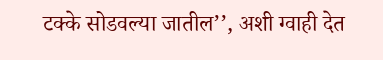टक्के सोडवल्या जातील’’, अशी ग्वाही देत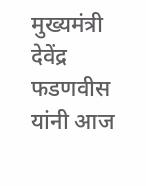मुख्यमंत्री देवेंद्र फडणवीस यांनी आज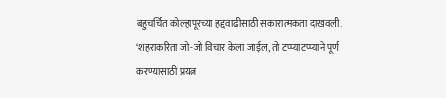बहुचर्चित कोल्हापूरच्या हद्दवाढीसाठी सकारात्मकता दाखवली. ‘शहराकरिता जो-जो विचार केला जाईल, तो टप्प्याटप्प्याने पूर्ण करण्यासाठी प्रयत्न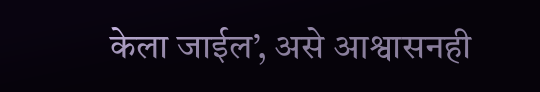केला जाईल’, असे आश्वासनही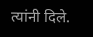त्यांनी दिले.